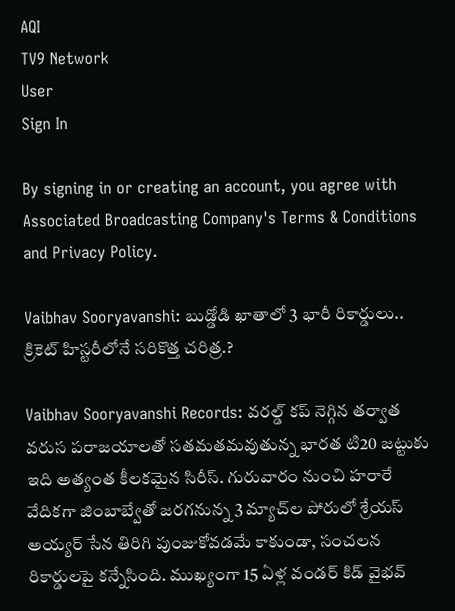AQI
TV9 Network
User
Sign In

By signing in or creating an account, you agree with Associated Broadcasting Company's Terms & Conditions and Privacy Policy.

Vaibhav Sooryavanshi: బుడ్డోడి ఖాతాలో 3 భారీ రికార్డులు.. క్రికెట్ హిస్టరీలోనే సరికొత్త చరిత్ర.?

Vaibhav Sooryavanshi Records: వరల్డ్ కప్ నెగ్గిన తర్వాత వరుస పరాజయాలతో సతమతమవుతున్న భారత టి20 జట్టుకు ఇది అత్యంత కీలకమైన సిరీస్. గురువారం నుంచి హరారే వేదికగా జింబాబ్వేతో జరగనున్న 3 మ్యాచ్‌ల పోరులో శ్రేయస్ అయ్యర్ సేన తిరిగి పుంజుకోవడమే కాకుండా, సంచలన రికార్డులపై కన్నేసింది. ముఖ్యంగా 15 ఏళ్ల వండర్ కిడ్ వైభవ్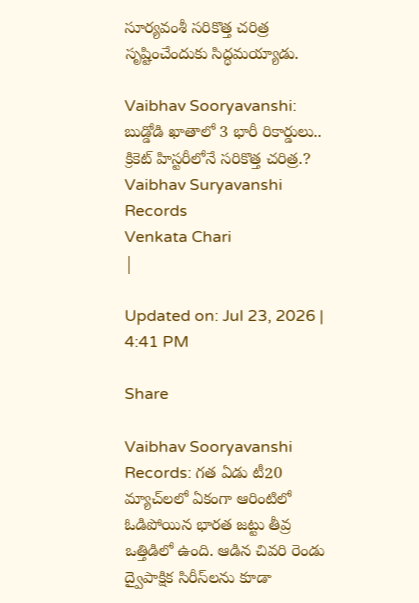సూర్యవంశీ సరికొత్త చరిత్ర సృష్టించేందుకు సిద్ధమయ్యాడు.

Vaibhav Sooryavanshi: బుడ్డోడి ఖాతాలో 3 భారీ రికార్డులు.. క్రికెట్ హిస్టరీలోనే సరికొత్త చరిత్ర.?
Vaibhav Suryavanshi Records
Venkata Chari
|

Updated on: Jul 23, 2026 | 4:41 PM

Share

Vaibhav Sooryavanshi Records: గత ఏడు టీ20 మ్యాచ్‌లలో ఏకంగా ఆరింటిలో ఓడిపోయిన భారత జట్టు తీవ్ర ఒత్తిడిలో ఉంది. ఆడిన చివరి రెండు ద్వైపాక్షిక సిరీస్‌లను కూడా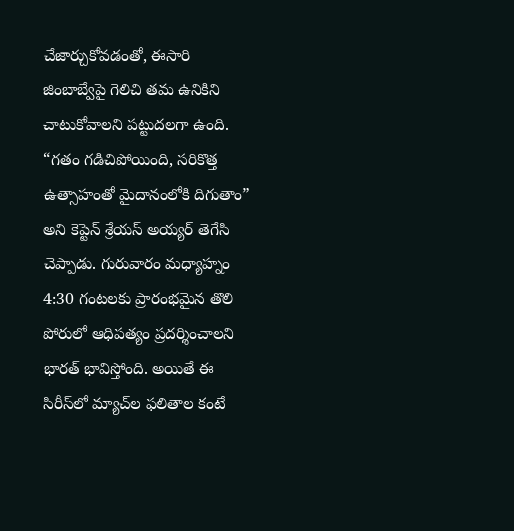చేజార్చుకోవడంతో, ఈసారి జింబాబ్వేపై గెలిచి తమ ఉనికిని చాటుకోవాలని పట్టుదలగా ఉంది. “గతం గడిచిపోయింది, సరికొత్త ఉత్సాహంతో మైదానంలోకి దిగుతాం” అని కెప్టెన్ శ్రేయస్ అయ్యర్ తెగేసి చెప్పాడు. గురువారం మధ్యాహ్నం 4:30 గంటలకు ప్రారంభమైన తొలి పోరులో ఆధిపత్యం ప్రదర్శించాలని భారత్ భావిస్తోంది. అయితే ఈ సిరీస్‌లో మ్యాచ్‌ల ఫలితాల కంటే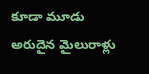కూడా మూడు అరుదైన మైలురాళ్లు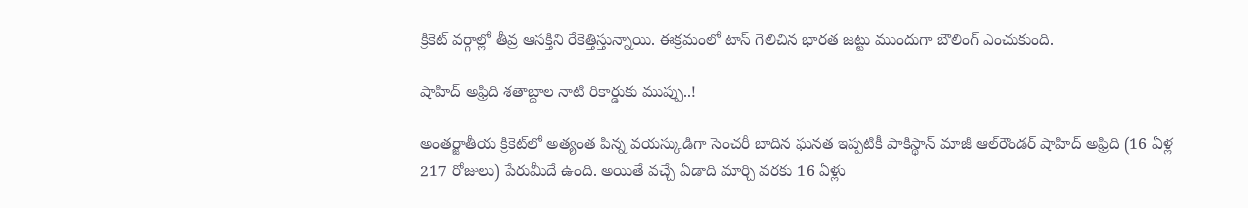క్రికెట్ వర్గాల్లో తీవ్ర ఆసక్తిని రేకెత్తిస్తున్నాయి. ఈక్రమంలో టాస్ గెలిచిన భారత జట్టు ముందుగా బౌలింగ్ ఎంచుకుంది.

షాహిద్ అఫ్రిది శతాబ్దాల నాటి రికార్డుకు ముప్పు..!

అంతర్జాతీయ క్రికెట్‌లో అత్యంత పిన్న వయస్కుడిగా సెంచరీ బాదిన ఘనత ఇప్పటికీ పాకిస్థాన్ మాజీ ఆల్‌రౌండర్ షాహిద్ అఫ్రిది (16 ఏళ్ల 217 రోజులు) పేరుమీదే ఉంది. అయితే వచ్చే ఏడాది మార్చి వరకు 16 ఏళ్లు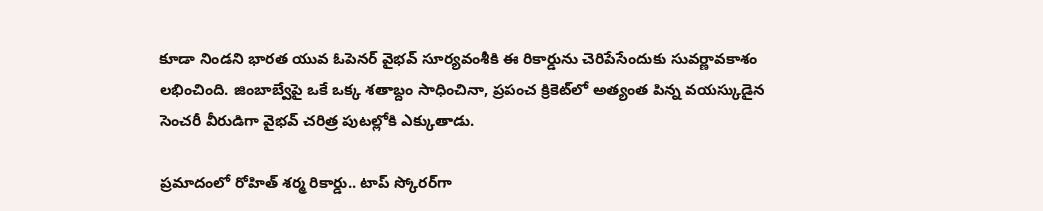కూడా నిండని భారత యువ ఓపెనర్ వైభవ్ సూర్యవంశీకి ఈ రికార్డును చెరిపేసేందుకు సువర్ణావకాశం లభించింది. జింబాబ్వేపై ఒకే ఒక్క శతాబ్దం సాధించినా, ప్రపంచ క్రికెట్‌లో అత్యంత పిన్న వయస్కుడైన సెంచరీ వీరుడిగా వైభవ్ చరిత్ర పుటల్లోకి ఎక్కుతాడు.

ప్రమాదంలో రోహిత్ శర్మ రికార్డు.. టాప్ స్కోరర్‌గా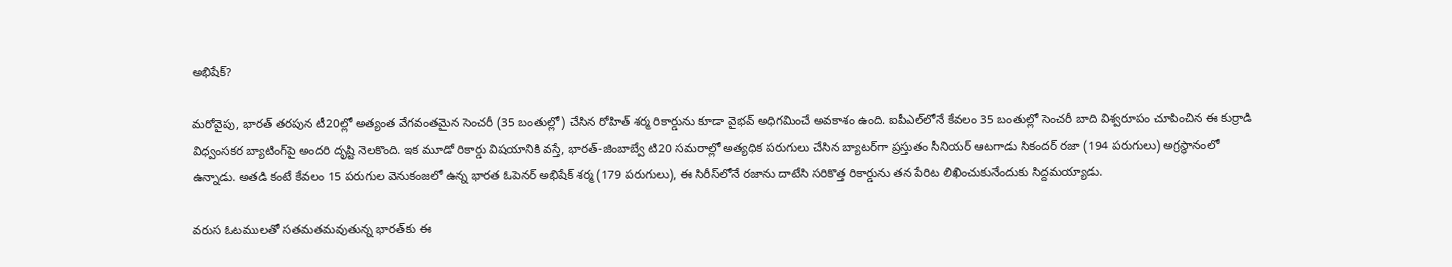అభిషేక్?

మరోవైపు, భారత్ తరపున టీ20ల్లో అత్యంత వేగవంతమైన సెంచరీ (35 బంతుల్లో) చేసిన రోహిత్ శర్మ రికార్డును కూడా వైభవ్ అధిగమించే అవకాశం ఉంది. ఐపీఎల్‌లోనే కేవలం 35 బంతుల్లో సెంచరీ బాది విశ్వరూపం చూపించిన ఈ కుర్రాడి విధ్వంసకర బ్యాటింగ్‌పై అందరి దృష్టి నెలకొంది. ఇక మూడో రికార్డు విషయానికి వస్తే, భారత్-జింబాబ్వే టి20 సమరాల్లో అత్యధిక పరుగులు చేసిన బ్యాటర్‌గా ప్రస్తుతం సీనియర్ ఆటగాడు సికందర్ రజా (194 పరుగులు) అగ్రస్థానంలో ఉన్నాడు. అతడి కంటే కేవలం 15 పరుగుల వెనుకంజలో ఉన్న భారత ఓపెనర్ అభిషేక్ శర్మ (179 పరుగులు), ఈ సిరీస్‌లోనే రజాను దాటేసి సరికొత్త రికార్డును తన పేరిట లిఖించుకునేందుకు సిద్దమయ్యాడు.

వరుస ఓటములతో సతమతమవుతున్న భారత్‌కు ఈ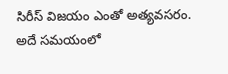సిరీస్ విజయం ఎంతో అత్యవసరం. అదే సమయంలో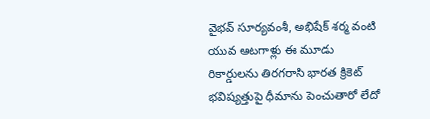వైభవ్ సూర్యవంశీ, అభిషేక్ శర్మ వంటి యువ ఆటగాళ్లు ఈ మూడు రికార్డులను తిరగరాసి భారత క్రికెట్ భవిష్యత్తుపై ధీమాను పెంచుతారో లేదో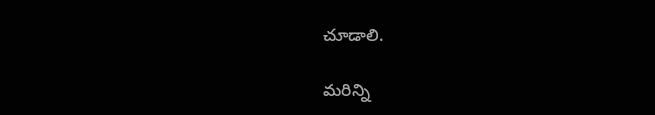చూడాలి.

మరిన్ని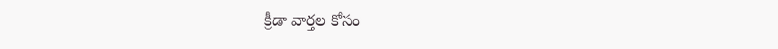క్రీడా వార్తల కోసం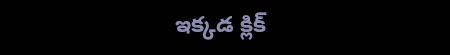ఇక్కడ క్లిక్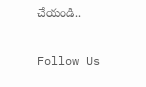చేయండి..

Follow Us